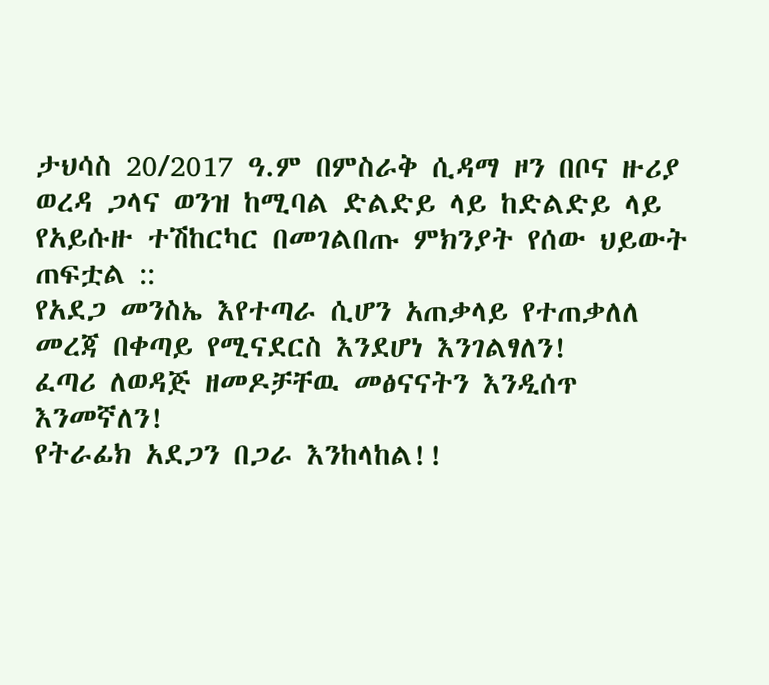ታህሳስ 20/2017 ዓ.ም በምስራቅ ሲዳማ ዞን በቦና ዙሪያ ወረዳ ጋላና ወንዝ ከሚባል ድልድይ ላይ ከድልድይ ላይ የአይሱዙ ተሽከርካር በመገልበጡ ምክንያት የሰው ህይውት ጠፍቷል ::
የአደጋ መንስኤ እየተጣራ ሲሆን አጠቃላይ የተጠቃለለ መረጃ በቀጣይ የሚናደርስ እንደሆነ እንገልፃለን!
ፈጣሪ ለወዳጅ ዘመዶቻቸዉ መፅናናትን እንዲሰጥ እንመኛለን!
የትራፊክ አደጋን በጋራ እንከላከል!!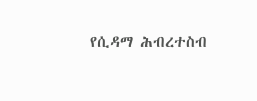የሲዳማ ሕብረተስብ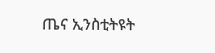ጤና ኢንስቲትዩት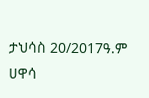ታህሳስ 20/2017ዓ.ም
ሀዋሳ